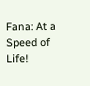Fana: At a Speed of Life!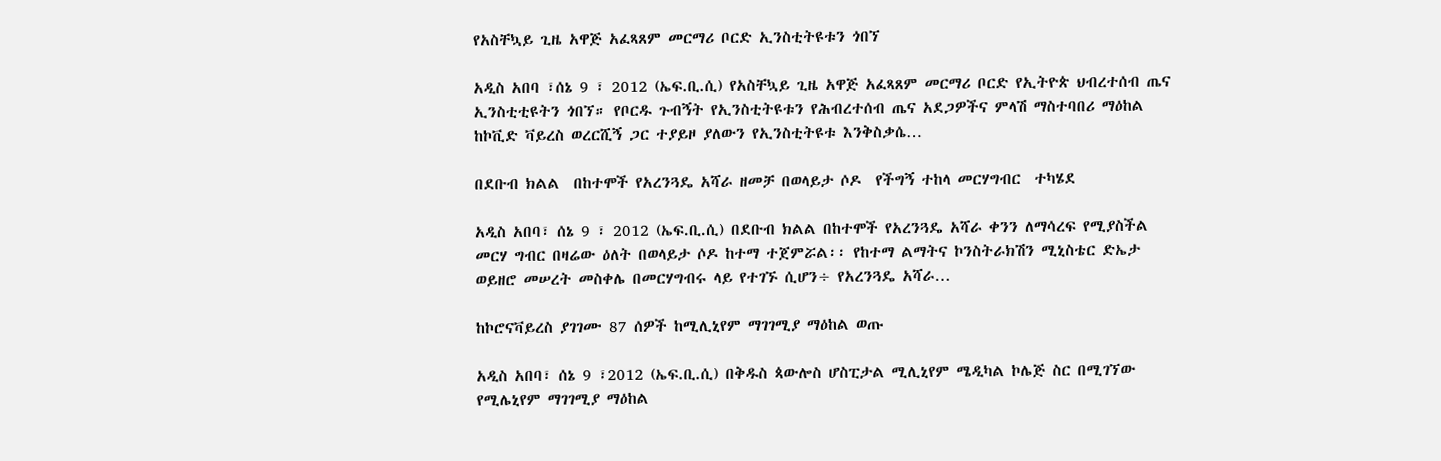የአስቸኳይ ጊዜ አዋጅ አፈጻጸም መርማሪ ቦርድ ኢንስቲትዩቱን ጎበኘ

አዲስ አበባ ፣ሰኔ 9 ፣ 2012 (ኤፍ.ቢ.ሲ) የአስቸኳይ ጊዜ አዋጅ አፈጻጸም መርማሪ ቦርድ የኢትዮጵ ህብረተሰብ ጤና ኢንስቲቲዩትን ጎበኘ። የቦርዱ ጉብኝት የኢንስቲትዩቱን የሕብረተሰብ ጤና አደጋዎችና ምላሽ ማስተባበሪ ማዕከል ከኮቪድ ቫይረስ ወረርሺኝ ጋር ተያይዞ ያለውን የኢንስቲትዩቱ እንቅስቃሴ…

በደቡብ ክልል  በከተሞች የአረንጓዴ አሻራ ዘመቻ በወላይታ ሶዶ  የችግኝ ተከላ መርሃግብር  ተካሄደ

አዲስ አበባ፣ ሰኔ 9 ፣ 2012 (ኤፍ.ቢ.ሲ) በደቡብ ክልል በከተሞች የአረንጓዴ አሻራ ቀንን ለማሳረፍ የሚያስችል መርሃ ግብር በዛሬው ዕለት በወላይታ ሶዶ ከተማ ተጀምሯል፡፡ የከተማ ልማትና ኮንስትራክሽን ሚኒስቴር ድኤታ ወይዘሮ መሠረት መስቀሌ በመርሃግብሩ ላይ የተገኙ ሲሆን÷ የአረንጓዴ አሻራ…

ከኮሮናቫይረስ ያገገሙ 87 ሰዎች ከሚሊኒየም ማገገሚያ ማዕከል ወጡ

አዲስ አበባ፣ ሰኔ 9 ፣2012 (ኤፍ.ቢ.ሲ) በቅዱስ ጳውሎስ ሆስፒታል ሚሊኒየም ሜዲካል ኮሌጅ ስር በሚገኘው የሚሌኒየም ማገገሚያ ማዕከል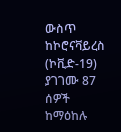ውስጥ ከኮሮናቫይረስ (ኮቪድ-19) ያገገሙ 87 ሰዎች ከማዕከሉ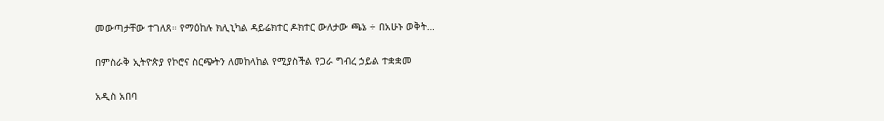መውጣታቸው ተገለጸ። የማዕከሉ ክሊኒካል ዳይሬክተር ዶክተር ውለታው ጫኔ ÷ በአሁኑ ወቅት…

በምስራቅ ኢትዮጵያ የኮሮና ስርጭትን ለመከላከል የሚያስችል የጋራ ግብረ ኃይል ተቋቋመ

አዲስ አበባ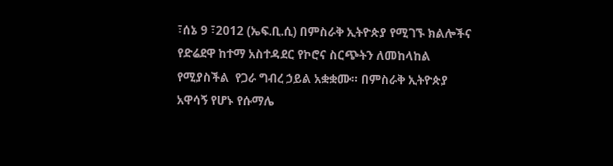፣ሰኔ 9 ፣2012 (ኤፍ.ቢ.ሲ) በምስራቅ ኢትዮጵያ የሚገኙ ክልሎችና የድሬደዋ ከተማ አስተዳደር የኮሮና ስርጭትን ለመከላከል የሚያስችል  የጋራ ግብረ ኃይል አቋቋሙ። በምስራቅ ኢትዮጵያ አዋሳኝ የሆኑ የሱማሌ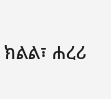ክልል፣ ሐረሪ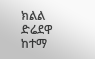ክልል ድሬደዋ ከተማ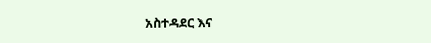አስተዳደር እና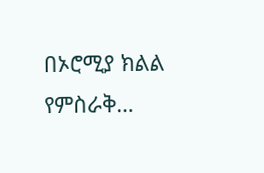በኦሮሚያ ክልል የምስራቅ…